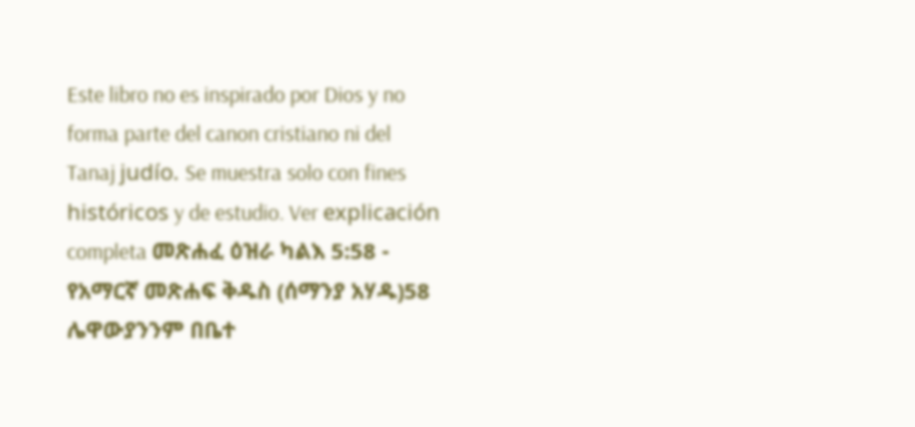Este libro no es inspirado por Dios y no forma parte del canon cristiano ni del Tanaj judío. Se muestra solo con fines históricos y de estudio. Ver explicación completa መጽሐፈ ዕዝራ ካልእ 5:58 - የአማርኛ መጽሐፍ ቅዱስ (ሰማንያ አሃዱ)58 ሌዋውያንንም በቤተ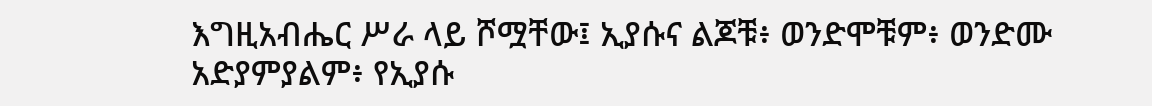እግዚአብሔር ሥራ ላይ ሾሟቸው፤ ኢያሱና ልጆቹ፥ ወንድሞቹም፥ ወንድሙ አድያምያልም፥ የኢያሱ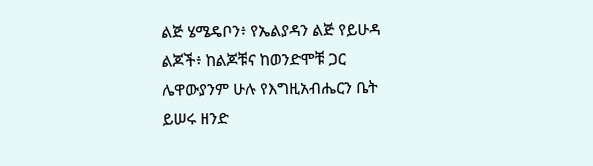ልጅ ሄሜዴቦን፥ የኤልያዳን ልጅ የይሁዳ ልጆች፥ ከልጆቹና ከወንድሞቹ ጋር ሌዋውያንም ሁሉ የእግዚአብሔርን ቤት ይሠሩ ዘንድ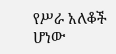የሥራ አለቆች ሆነው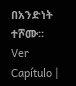በአንድነት ተሾሙ። Ver Capítulo |